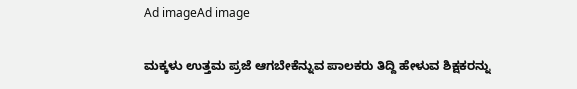Ad imageAd image

ಮಕ್ಕಳು ಉತ್ತಮ ಪ್ರಜೆ ಆಗಬೇಕೆನ್ನುವ ಪಾಲಕರು ತಿದ್ದಿ ಹೇಳುವ ಶಿಕ್ಷಕರನ್ನು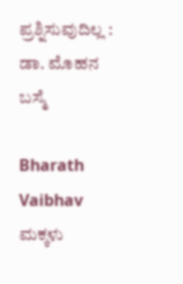ಪ್ರಶ್ನಿಸುವುದಿಲ್ಲ : ಡಾ. ಮೊಹನ ಬಸ್ಮೆ

Bharath Vaibhav
ಮಕ್ಕಳು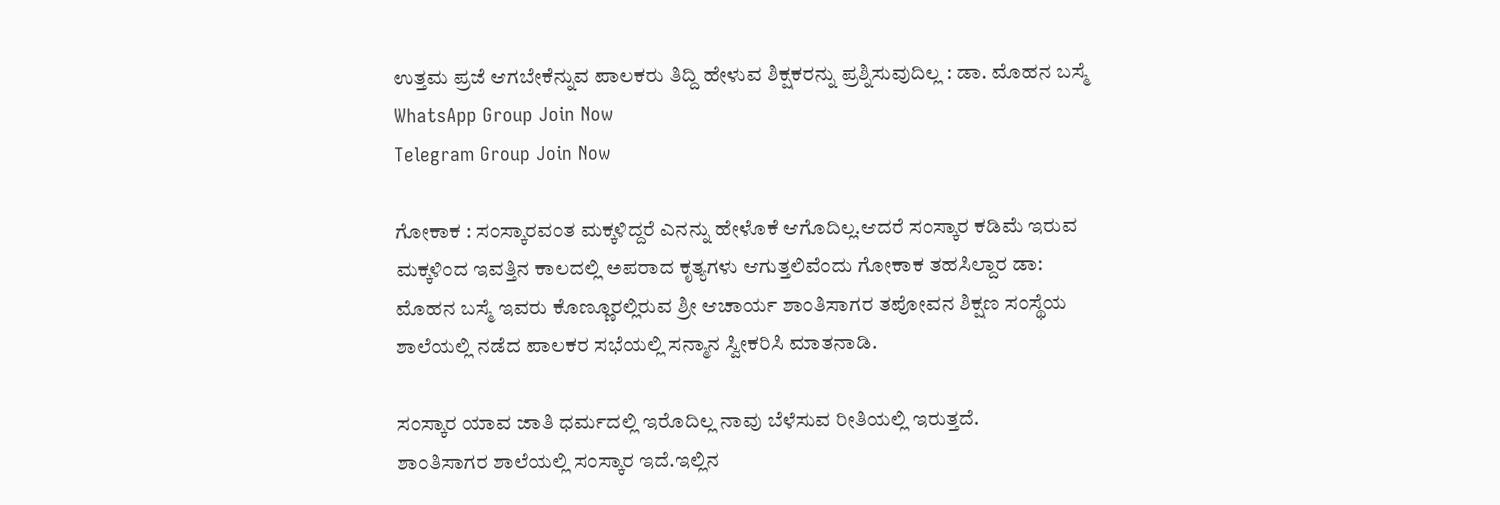ಉತ್ತಮ ಪ್ರಜೆ ಆಗಬೇಕೆನ್ನುವ ಪಾಲಕರು ತಿದ್ದಿ ಹೇಳುವ ಶಿಕ್ಷಕರನ್ನು ಪ್ರಶ್ನಿಸುವುದಿಲ್ಲ : ಡಾ. ಮೊಹನ ಬಸ್ಮೆ
WhatsApp Group Join Now
Telegram Group Join Now

ಗೋಕಾಕ : ಸಂಸ್ಕಾರವಂತ ಮಕ್ಕಳಿದ್ದರೆ ಎನನ್ನು ಹೇಳೊಕೆ ಆಗೊದಿಲ್ಲ.ಆದರೆ ಸಂಸ್ಕಾರ ಕಡಿಮೆ ಇರುವ ಮಕ್ಕಳಿಂದ ಇವತ್ತಿನ ಕಾಲದಲ್ಲಿ ಅಪರಾದ ಕೃತ್ಯಗಳು ಆಗುತ್ತಲಿವೆಂದು ಗೋಕಾಕ ತಹಸಿಲ್ದಾರ ಡಾ: ಮೊಹನ ಬಸ್ಮೆ ಇವರು ಕೊಣ್ಣೂರಲ್ಲಿರುವ ಶ್ರೀ ಆಚಾರ್ಯ ಶಾಂತಿಸಾಗರ ತಪೋವನ ಶಿಕ್ಷಣ ಸಂಸ್ಥೆಯ ಶಾಲೆಯಲ್ಲಿ ನಡೆದ ಪಾಲಕರ ಸಭೆಯಲ್ಲಿ ಸನ್ಮಾನ ಸ್ವೀಕರಿಸಿ ಮಾತನಾಡಿ.

ಸಂಸ್ಕಾರ ಯಾವ ಜಾತಿ ಧರ್ಮದಲ್ಲಿ ಇರೊದಿಲ್ಲ ನಾವು ಬೆಳೆಸುವ ರೀತಿಯಲ್ಲಿ ಇರುತ್ತದೆ.
ಶಾಂತಿಸಾಗರ ಶಾಲೆಯಲ್ಲಿ ಸಂಸ್ಕಾರ ಇದೆ.ಇಲ್ಲಿನ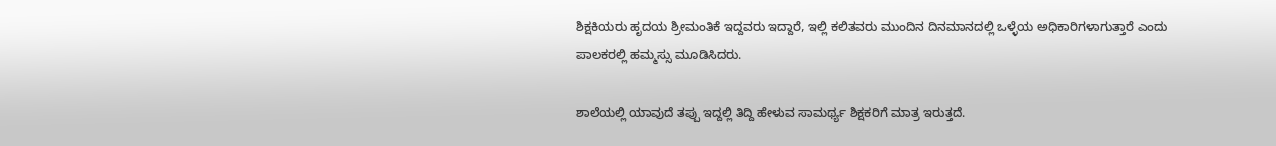ಶಿಕ್ಷಕಿಯರು ಹೃದಯ ಶ್ರೀಮಂತಿಕೆ ಇದ್ದವರು ಇದ್ದಾರೆ, ಇಲ್ಲಿ ಕಲಿತವರು ಮುಂದಿನ ದಿನಮಾನದಲ್ಲಿ ಒಳ್ಳೆಯ ಅಧಿಕಾರಿಗಳಾಗುತ್ತಾರೆ ಎಂದು ಪಾಲಕರಲ್ಲಿ ಹಮ್ಮಸ್ಸು ಮೂಡಿಸಿದರು.

ಶಾಲೆಯಲ್ಲಿ ಯಾವುದೆ ತಪ್ಪು ಇದ್ದಲ್ಲಿ ತಿದ್ದಿ ಹೇಳುವ ಸಾಮರ್ಥ್ಯ ಶಿಕ್ಷಕರಿಗೆ ಮಾತ್ರ ಇರುತ್ತದೆ.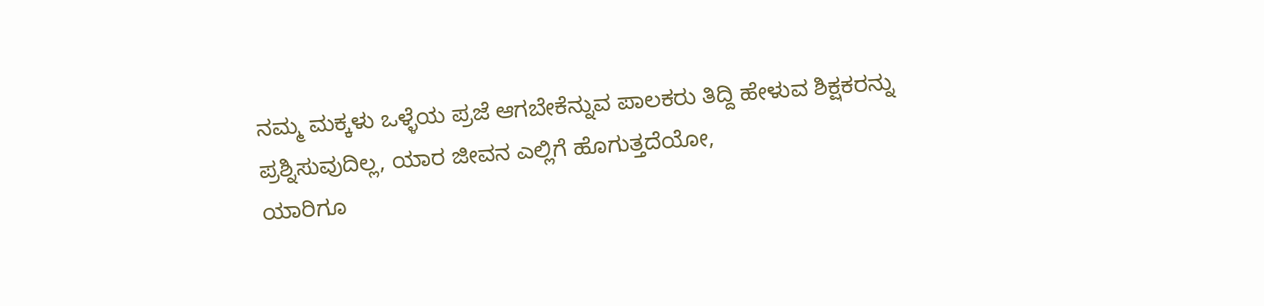ನಮ್ಮ ಮಕ್ಕಳು ಒಳ್ಳೆಯ ಪ್ರಜೆ ಆಗಬೇಕೆನ್ನುವ ಪಾಲಕರು ತಿದ್ದಿ ಹೇಳುವ ಶಿಕ್ಷಕರನ್ನು ಪ್ರಶ್ನಿಸುವುದಿಲ್ಲ, ಯಾರ ಜೀವನ ಎಲ್ಲಿಗೆ ಹೊಗುತ್ತದೆಯೋ,
ಯಾರಿಗೂ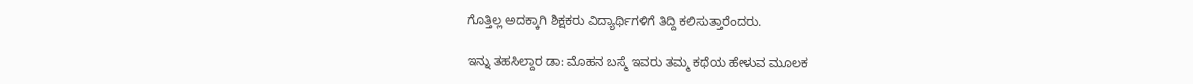ಗೊತ್ತಿಲ್ಲ ಅದಕ್ಕಾಗಿ ಶಿಕ್ಷಕರು ವಿದ್ಯಾರ್ಥಿಗಳಿಗೆ ತಿದ್ದಿ ಕಲಿಸುತ್ತಾರೆಂದರು.

ಇನ್ನು ತಹಸಿಲ್ದಾರ ಡಾ: ಮೊಹನ ಬಸ್ಮೆ ಇವರು ತಮ್ಮ ಕಥೆಯ ಹೇಳುವ ಮೂಲಕ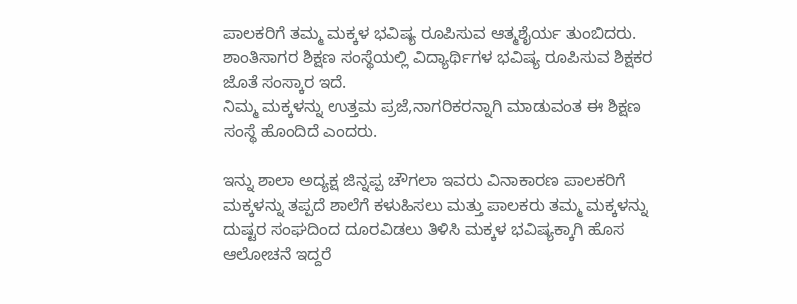ಪಾಲಕರಿಗೆ ತಮ್ಮ ಮಕ್ಕಳ ಭವಿಷ್ಯ ರೂಪಿಸುವ ಆತ್ಮಶೈರ್ಯ ತುಂಬಿದರು. ಶಾಂತಿಸಾಗರ ಶಿಕ್ಷಣ ಸಂಸ್ಥೆಯಲ್ಲಿ ವಿದ್ಯಾರ್ಥಿಗಳ ಭವಿಷ್ಯ ರೂಪಿಸುವ ಶಿಕ್ಷಕರ ಜೊತೆ ಸಂಸ್ಕಾರ ಇದೆ.
ನಿಮ್ಮ ಮಕ್ಕಳನ್ನು ಉತ್ತಮ ಪ್ರಜೆ,ನಾಗರಿಕರನ್ನಾಗಿ ಮಾಡುವಂತ ಈ ಶಿಕ್ಷಣ ಸಂಸ್ಥೆ ಹೊಂದಿದೆ ಎಂದರು.

ಇನ್ನು ಶಾಲಾ ಅದ್ಯಕ್ಷ ಜಿನ್ನಪ್ಪ ಚೌಗಲಾ ಇವರು ವಿನಾಕಾರಣ ಪಾಲಕರಿಗೆ ಮಕ್ಕಳನ್ನು ತಪ್ಪದೆ ಶಾಲೆಗೆ ಕಳುಹಿಸಲು ಮತ್ತು ಪಾಲಕರು ತಮ್ಮ ಮಕ್ಕಳನ್ನು ದುಷ್ಟರ ಸಂಘದಿಂದ ದೂರವಿಡಲು ತಿಳಿಸಿ ಮಕ್ಕಳ ಭವಿಷ್ಯಕ್ಕಾಗಿ ಹೊಸ ಆಲೋಚನೆ ಇದ್ದರೆ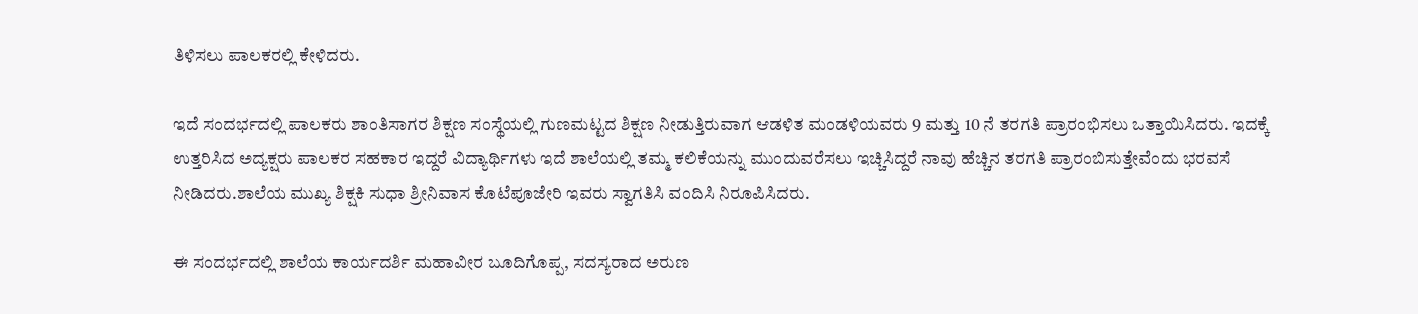ತಿಳಿಸಲು ಪಾಲಕರಲ್ಲಿ ಕೇಳಿದರು.

ಇದೆ ಸಂದರ್ಭದಲ್ಲಿ ಪಾಲಕರು ಶಾಂತಿಸಾಗರ ಶಿಕ್ಷಣ ಸಂಸ್ಥೆಯಲ್ಲಿ ಗುಣಮಟ್ಟದ ಶಿಕ್ಷಣ ನೀಡುತ್ತಿರುವಾಗ ಆಡಳಿತ ಮಂಡಳಿಯವರು 9 ಮತ್ತು 10 ನೆ ತರಗತಿ ಪ್ರಾರಂಭಿಸಲು ಒತ್ತಾಯಿಸಿದರು. ಇದಕ್ಕೆ ಉತ್ತರಿಸಿದ ಅದ್ಯಕ್ಷರು ಪಾಲಕರ ಸಹಕಾರ ಇದ್ದರೆ ವಿದ್ಯಾರ್ಥಿಗಳು ಇದೆ ಶಾಲೆಯಲ್ಲಿ ತಮ್ಮ ಕಲಿಕೆಯನ್ನು ಮುಂದುವರೆಸಲು ಇಚ್ಚಿಸಿದ್ದರೆ ನಾವು ಹೆಚ್ಚಿನ ತರಗತಿ ಪ್ರಾರಂಬಿಸುತ್ತೇವೆಂದು ಭರವಸೆ ನೀಡಿದರು.ಶಾಲೆಯ ಮುಖ್ಯ ಶಿಕ್ಷಕಿ ಸುಧಾ ಶ್ರೀನಿವಾಸ ಕೊಟೆಪೂಜೇರಿ ಇವರು ಸ್ವಾಗತಿಸಿ ವಂದಿಸಿ ನಿರೂಪಿಸಿದರು.

ಈ ಸಂದರ್ಭದಲ್ಲಿ ಶಾಲೆಯ ಕಾರ್ಯದರ್ಶಿ ಮಹಾವೀರ ಬೂದಿಗೊಪ್ಪ, ಸದಸ್ಯರಾದ ಅರುಣ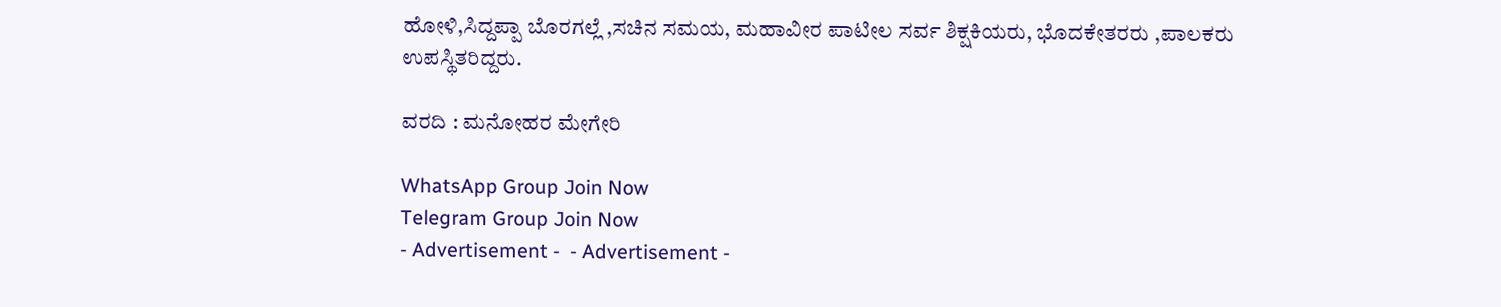ಹೋಳಿ,ಸಿದ್ದಪ್ಪಾ ಬೊರಗಲ್ಲೆ ,ಸಚಿನ ಸಮಯ, ಮಹಾವೀರ ಪಾಟೀಲ ಸರ್ವ ಶಿಕ್ಷಕಿಯರು, ಭೊದಕೇತರರು ,ಪಾಲಕರು ಉಪಸ್ಥಿತರಿದ್ದರು.

ವರದಿ : ಮನೋಹರ ಮೇಗೇರಿ

WhatsApp Group Join Now
Telegram Group Join Now
- Advertisement -  - Advertisement -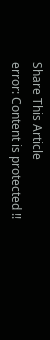Share This Article
error: Content is protected !!